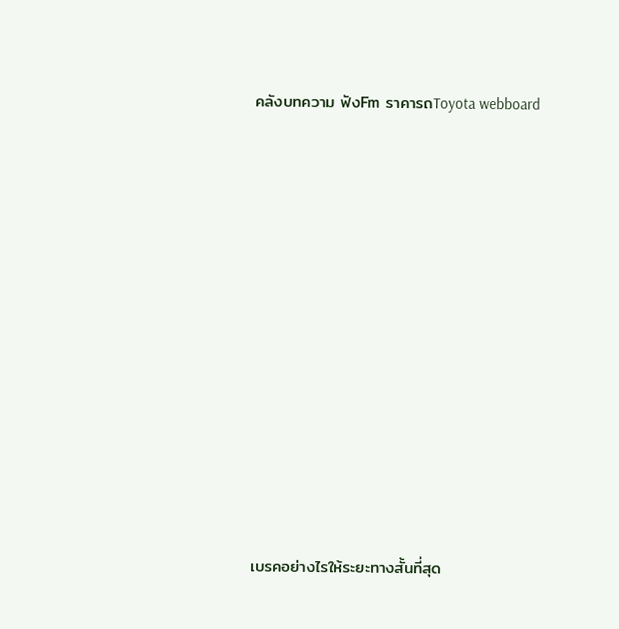คลังบทความ ฟังFm ราคารถToyota webboard


















เบรคอย่างไรให้ระยะทางสั้นที่สุด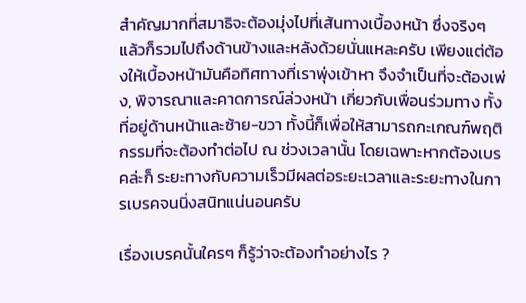สำคัญมากที่สมาธิจะต้องมุ่งไปที่เส้นทางเบื้องหน้า ซึ่งจริงๆ แล้วก็รวมไปถึงด้านข้างและหลังด้วยนั่นแหละครับ เพียงแต่ต้องให้เบื้องหน้ามันคือทิศทางที่เราพุ่งเข้าหา จึงจำเป็นที่จะต้องเพ่ง, พิจารณาและคาดการณ์ล่วงหน้า เกี่ยวกับเพื่อนร่วมทาง ทั้งที่อยู่ด้านหน้าและซ้าย-ขวา ทั้งนี้ก็เพื่อให้สามารถกะเกณฑ์พฤติกรรมที่จะต้องทำต่อไป ณ ช่วงเวลานั้น โดยเฉพาะหากต้องเบรคล่ะก็ ระยะทางกับความเร็วมีผลต่อระยะเวลาและระยะทางในการเบรคจนนิ่งสนิทแน่นอนครับ

เรื่องเบรคนั้นใครๆ ก็รู้ว่าจะต้องทำอย่างไร ?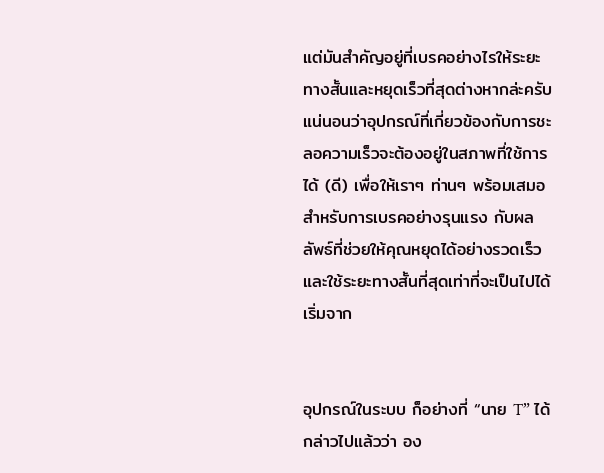แต่มันสำคัญอยู่ที่เบรคอย่างไรให้ระยะทางสั้นและหยุดเร็วที่สุดต่างหากล่ะครับ แน่นอนว่าอุปกรณ์ที่เกี่ยวข้องกับการชะลอความเร็วจะต้องอยู่ในสภาพที่ใช้การได้ (ดี) เพื่อให้เราๆ ท่านๆ พร้อมเสมอสำหรับการเบรคอย่างรุนแรง กับผลลัพธ์ที่ช่วยให้คุณหยุดได้อย่างรวดเร็วและใช้ระยะทางสั้นที่สุดเท่าที่จะเป็นไปได้ เริ่มจาก


อุปกรณ์ในระบบ ก็อย่างที่ “นาย T” ได้กล่าวไปแล้วว่า อง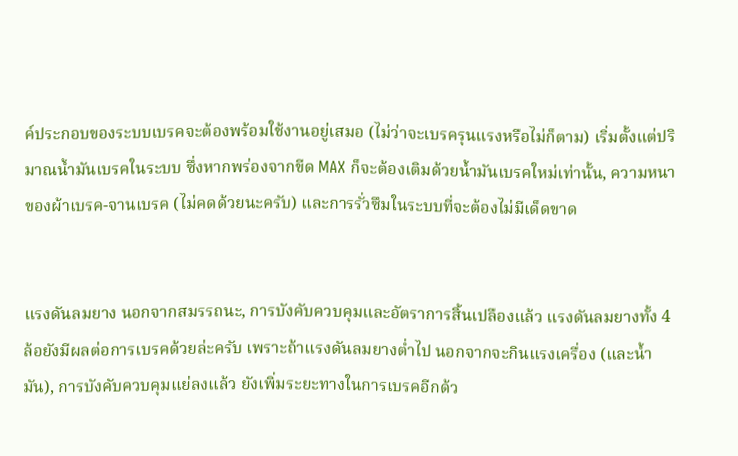ค์ประกอบของระบบเบรคจะต้องพร้อมใช้งานอยู่เสมอ (ไม่ว่าจะเบรครุนแรงหรือไม่ก็ตาม) เริ่มตั้งแต่ปริมาณน้ำมันเบรคในระบบ ซึ่งหากพร่องจากขีด MAX ก็จะต้องเติมด้วยน้ำมันเบรคใหม่เท่านั้น, ความหนาของผ้าเบรค-จานเบรค (ไม่คดด้วยนะครับ) และการรั่วซึมในระบบที่จะต้องไม่มีเด็ดขาด


แรงดันลมยาง นอกจากสมรรถนะ, การบังคับควบคุมและอัตราการสิ้นเปลืองแล้ว แรงดันลมยางทั้ง 4 ล้อยังมีผลต่อการเบรคด้วยล่ะครับ เพราะถ้าแรงดันลมยางต่ำไป นอกจากจะกินแรงเครื่อง (และน้ำมัน), การบังคับควบคุมแย่ลงแล้ว ยังเพิ่มระยะทางในการเบรคอีกด้ว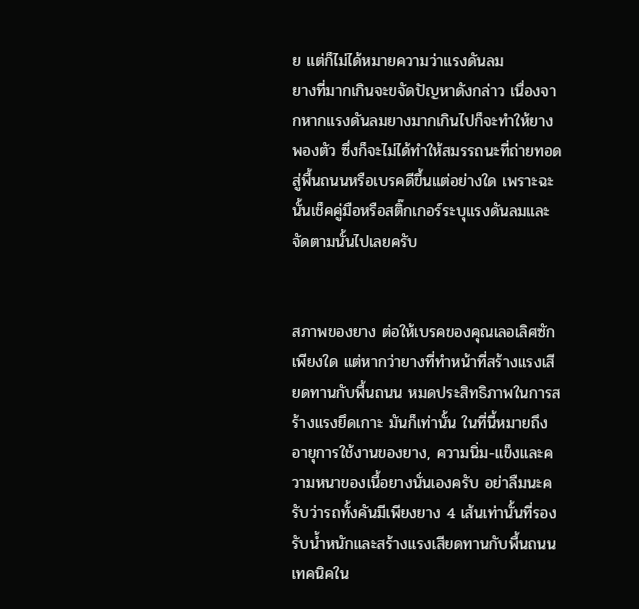ย แต่ก็ไม่ได้หมายความว่าแรงดันลม
ยางที่มากเกินจะขจัดปัญหาดังกล่าว เนื่องจากหากแรงดันลมยางมากเกินไปก็จะทำให้ยางพองตัว ซึ่งก็จะไม่ได้ทำให้สมรรถนะที่ถ่ายทอดสู่พื้นถนนหรือเบรคดีขึ้นแต่อย่างใด เพราะฉะนั้นเช็คคู่มือหรือสติ๊กเกอร์ระบุแรงดันลมและจัดตามนั้นไปเลยครับ


สภาพของยาง ต่อให้เบรคของคุณเลอเลิศซักเพียงใด แต่หากว่ายางที่ทำหน้าที่สร้างแรงเสียดทานกับพื้นถนน หมดประสิทธิภาพในการสร้างแรงยึดเกาะ มันก็เท่านั้น ในที่นี้หมายถึงอายุการใช้งานของยาง, ความนิ่ม-แข็งและความหนาของเนื้อยางนั่นเองครับ อย่าลืมนะครับว่ารถทั้งคันมีเพียงยาง 4 เส้นเท่านั้นที่รองรับน้ำหนักและสร้างแรงเสียดทานกับพื้นถนน
เทคนิคใน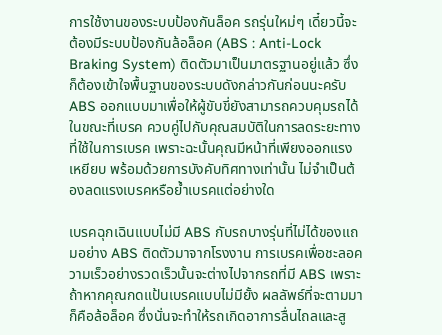การใช้งานของระบบป้องกันล็อค รถรุ่นใหม่ๆ เดี๋ยวนี้จะต้องมีระบบป้องกันล้อล็อค (ABS : Anti-Lock Braking System) ติดตัวมาเป็นมาตรฐานอยู่แล้ว ซึ่งก็ต้องเข้าใจพื้นฐานของระบบดังกล่าวกันก่อนนะครับ ABS ออกแบบมาเพื่อให้ผู้ขับขี่ยังสามารถควบคุมรถได้ในขณะที่เบรค ควบคู่ไปกับคุณสมบัติในการลดระยะทางที่ใช้ในการเบรค เพราะฉะนั้นคุณมีหน้าที่เพียงออกแรงเหยียบ พร้อมด้วยการบังคับทิศทางเท่านั้น ไม่จำเป็นต้องลดแรงเบรคหรือย้ำเบรคแต่อย่างใด

เบรคฉุกเฉินแบบไม่มี ABS กับรถบางรุ่นที่ไม่ได้ของแถมอย่าง ABS ติดตัวมาจากโรงงาน การเบรคเพื่อชะลอความเร็วอย่างรวดเร็วนั้นจะต่างไปจากรถที่มี ABS เพราะถ้าหากคุณกดแป้นเบรคแบบไม่มียั้ง ผลลัพธ์ที่จะตามมาก็คือล้อล็อค ซึ่งนั่นจะทำให้รถเกิดอาการลื่นไถลและสู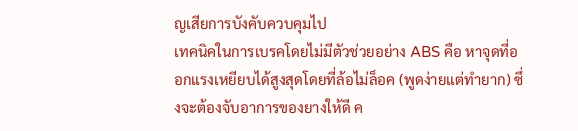ญเสียการบังคับควบคุมไป
เทคนิคในการเบรคโดยไม่มีตัวช่วยอย่าง ABS คือ หาจุดที่ออกแรงเหยียบได้สูงสุดโดยที่ล้อไม่ล็อค (พูดง่ายแต่ทำยาก) ซึ่งจะต้องจับอาการของยางให้ดี ค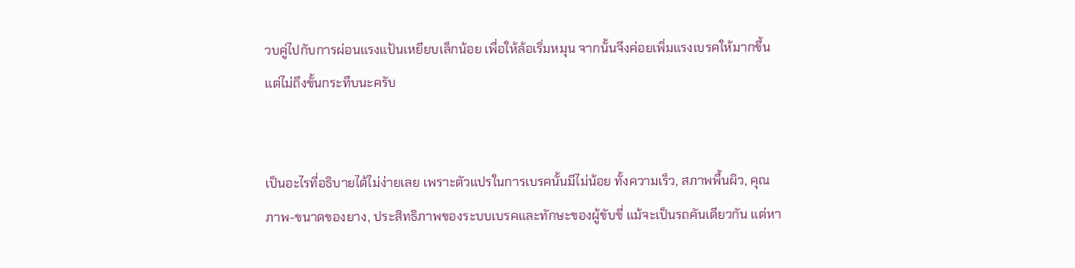วบคู่ไปกับการผ่อนแรงแป้นเหยียบเล็กน้อย เพื่อให้ล้อเริ่มหมุน จากนั้นจึงค่อยเพิ่มแรงเบรคให้มากขึ้น แต่ไม่ถึงขั้นกระทืบนะครับ


เป็นอะไรที่อธิบายได้ไม่ง่ายเลย เพราะตัวแปรในการเบรคนั้นมีไม่น้อย ทั้งความเร็ว, สภาพพื้นผิว, คุณภาพ-ขนาดของยาง, ประสิทธิภาพของระบบเบรคและทักษะของผู้ขับขี่ แม้จะเป็นรถคันเดียวกัน แต่หา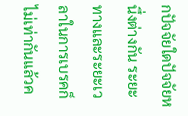กปัจจัยใดปัจจัยหนึ่งต่างกัน ระยะทางและระยะเวลาในการเบรคก็ไม่เท่ากันแล้วค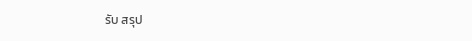รับ สรุป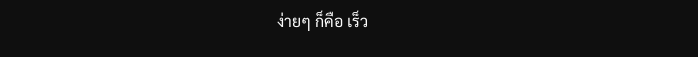ง่ายๆ ก็คือ เร็ว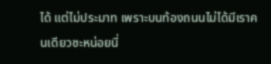ได้ แต่ไม่ประมาท เพราะบนท้องถนนไม่ได้มีเราคนเดียวซะหน่อยนี่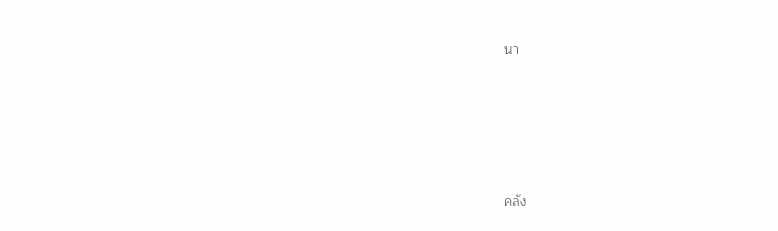นา








คลัง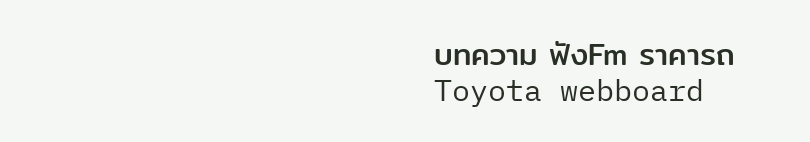บทความ ฟังFm ราคารถToyota webboard